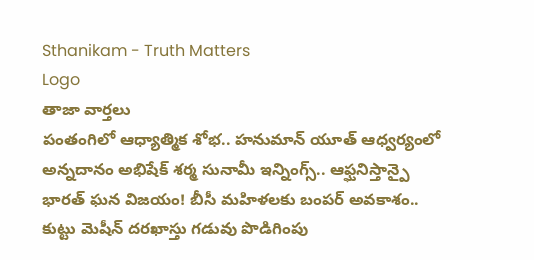Sthanikam - Truth Matters
Logo
తాజా వార్తలు
పంతంగిలో ఆధ్యాత్మిక శోభ.. హనుమాన్ యూత్ ఆధ్వర్యంలో అన్నదానం అభిషేక్ శర్మ సునామీ ఇన్నింగ్స్.. ఆఫ్ఘనిస్తాన్పై భారత్ ఘన విజయం! బీసీ మహిళలకు బంపర్ అవకాశం.. కుట్టు మెషీన్ దరఖాస్తు గడువు పొడిగింపు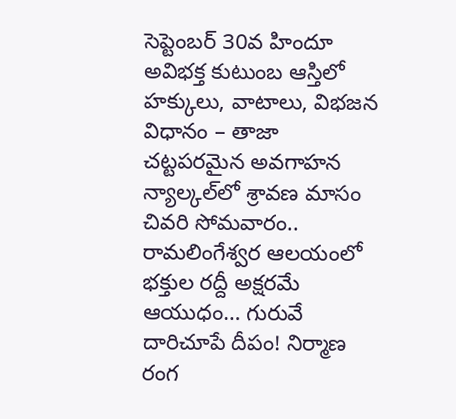సెప్టెంబర్ 30వ హిందూ అవిభక్త కుటుంబ ఆస్తిలో హక్కులు, వాటాలు, విభజన విధానం – తాజా చట్టపరమైన అవగాహన న్యాల్కల్‌లో శ్రావణ మాసం చివరి సోమవారం.. రామలింగేశ్వర ఆలయంలో భక్తుల రద్దీ అక్షరమే ఆయుధం… గురువే దారిచూపే దీపం! నిర్మాణ రంగ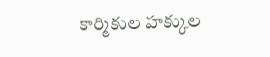కార్మికుల హక్కుల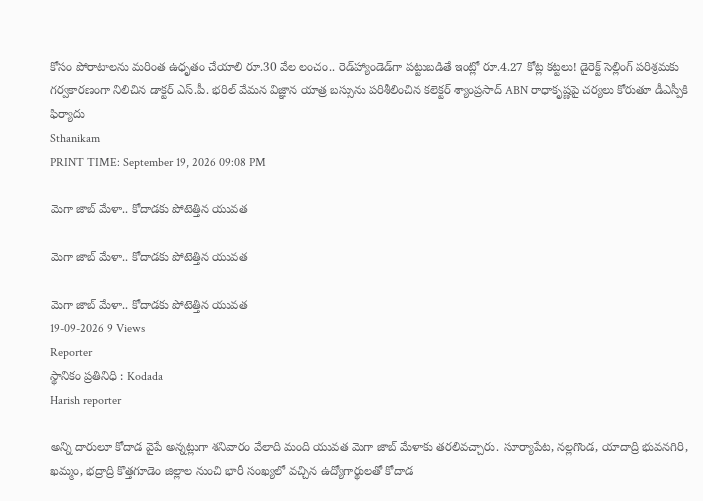కోసం పోరాటాలను మరింత ఉధృతం చేయాలి రూ.30 వేల లంచం.. రెడ్‌హ్యాండెడ్‌గా పట్టుబడితే ఇంట్లో రూ.4.27 కోట్ల కట్టలు! డైరెక్ట్ సెల్లింగ్ పరిశ్రమకు గర్వకారణంగా నిలిచిన డాక్టర్ ఎస్.పీ. భరిల్ వేమన విజ్ఞాన యాత్ర బస్సును పరిశీలించిన కలెక్టర్ శ్యాంప్రసాద్ ABN రాధాకృష్ణపై చర్యలు కోరుతూ డీఎస్పీకి ఫిర్యాదు
Sthanikam
PRINT TIME: September 19, 2026 09:08 PM

మెగా జాబ్ మేళా.. కోదాడకు పోటెత్తిన యువత

మెగా జాబ్ మేళా.. కోదాడకు పోటెత్తిన యువత

మెగా జాబ్ మేళా.. కోదాడకు పోటెత్తిన యువత
19-09-2026 9 Views
Reporter
స్థానికం ప్రతినిధి : Kodada
Harish reporter

అన్ని దారులూ కోదాడ వైపే అన్నట్లుగా శనివారం వేలాది మంది యువత మెగా జాబ్ మేళాకు తరలివచ్చారు. సూర్యాపేట, నల్లగొండ, యాదాద్రి భువనగిరి, ఖమ్మం, భద్రాద్రి కొత్తగూడెం జిల్లాల నుంచి భారీ సంఖ్యలో వచ్చిన ఉద్యోగార్థులతో కోదాడ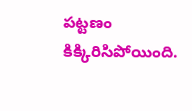పట్టణం కిక్కిరిసిపోయింది.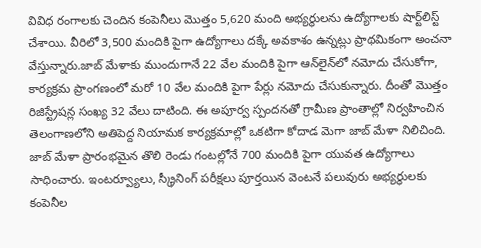వివిధ రంగాలకు చెందిన కంపెనీలు మొత్తం 5,620 మంది అభ్యర్థులను ఉద్యోగాలకు షార్ట్‌లిస్ట్ చేశాయి. వీరిలో 3,500 మందికి పైగా ఉద్యోగాలు దక్కే అవకాశం ఉన్నట్లు ప్రాథమికంగా అంచనా వేస్తున్నారు.జాబ్ మేళాకు ముందుగానే 22 వేల మందికి పైగా ఆన్‌లైన్‌లో నమోదు చేసుకోగా, కార్యక్రమ ప్రాంగణంలో మరో 10 వేల మందికి పైగా పేర్లు నమోదు చేసుకున్నారు. దీంతో మొత్తం రిజిస్ట్రేషన్ల సంఖ్య 32 వేలు దాటింది. ఈ అపూర్వ స్పందనతో గ్రామీణ ప్రాంతాల్లో నిర్వహించిన తెలంగాణలోని అతిపెద్ద నియామక కార్యక్రమాల్లో ఒకటిగా కోదాడ మెగా జాబ్ మేళా నిలిచింది. జాబ్ మేళా ప్రారంభమైన తొలి రెండు గంటల్లోనే 700 మందికి పైగా యువత ఉద్యోగాలు సాధించారు. ఇంటర్వ్యూలు, స్క్రీనింగ్ పరీక్షలు పూర్తయిన వెంటనే పలువురు అభ్యర్థులకు కంపెనీల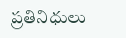ప్రతినిధులు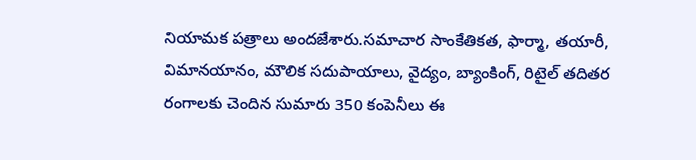నియామక పత్రాలు అందజేశారు.సమాచార సాంకేతికత, ఫార్మా, తయారీ, విమానయానం, మౌలిక సదుపాయాలు, వైద్యం, బ్యాంకింగ్‌, రిటైల్‌ తదితర రంగాలకు చెందిన సుమారు 350 కంపెనీలు ఈ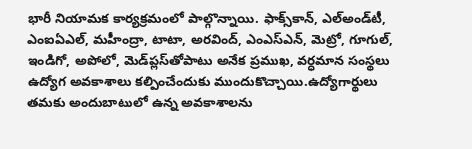భారీ నియామక కార్యక్రమంలో పాల్గొన్నాయి. ఫాక్స్‌కాన్‌, ఎల్‌అండ్‌టీ, ఎంఐఏఎల్‌, మహీంద్రా, టాటా, అరవింద్‌, ఎంఎస్‌ఎన్‌, మెట్రో, గూగుల్‌, ఇండిగో, అపోలో, మెడ్‌ప్లస్‌తోపాటు అనేక ప్రముఖ, వర్ధమాన సంస్థలు ఉద్యోగ అవకాశాలు కల్పించేందుకు ముందుకొచ్చాయి.ఉద్యోగార్థులు తమకు అందుబాటులో ఉన్న అవకాశాలను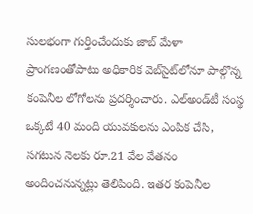సులభంగా గుర్తించేందుకు జాబ్ మేళా ప్రాంగణంతోపాటు అధికారిక వెబ్‌సైట్‌లోనూ పాల్గొన్న కంపెనీల లోగోలను ప్రదర్శించారు. ఎల్‌అండ్‌టీ సంస్థ ఒక్కటే 40 మంది యువకులను ఎంపిక చేసి, సగటున నెలకు రూ.21 వేల వేతనం అందించనున్నట్లు తెలిపింది. ఇతర కంపెనీల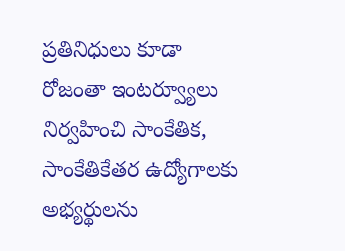ప్రతినిధులు కూడా రోజంతా ఇంటర్వ్యూలు నిర్వహించి సాంకేతిక, సాంకేతికేతర ఉద్యోగాలకు అభ్యర్థులను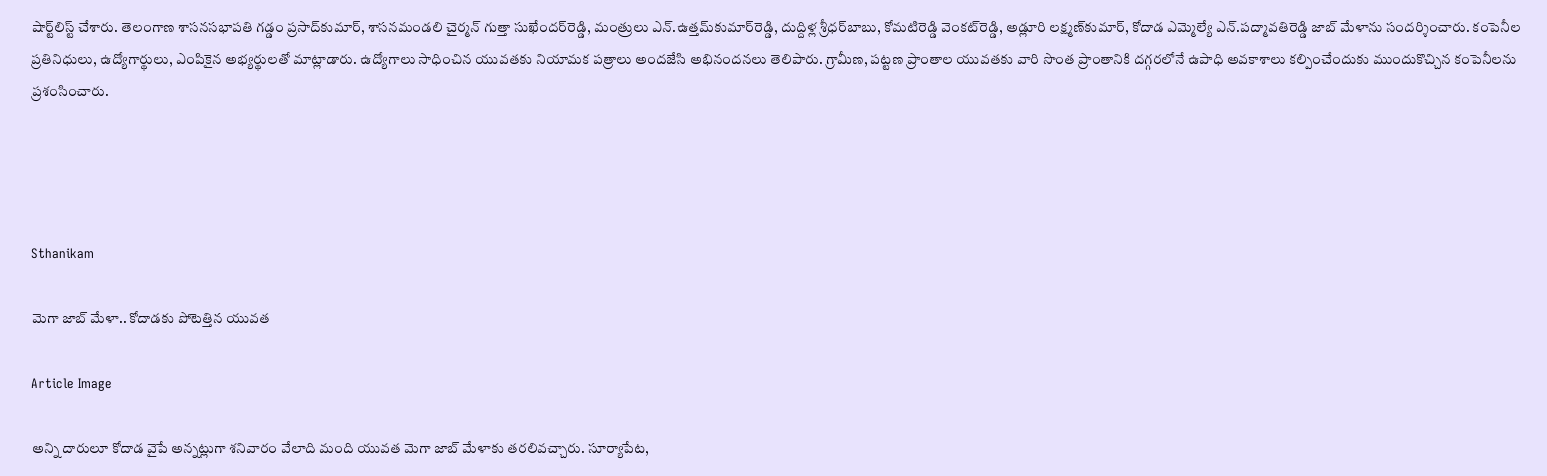షార్ట్‌లిస్ట్ చేశారు. తెలంగాణ శాసనసభాపతి గడ్డం ప్రసాద్‌కుమార్‌, శాసనమండలి చైర్మన్‌ గుత్తా సుఖేందర్‌రెడ్డి, మంత్రులు ఎన్‌.ఉత్తమ్‌కుమార్‌రెడ్డి, దుద్దిళ్ల శ్రీధర్‌బాబు, కోమటిరెడ్డి వెంకట్‌రెడ్డి, అడ్లూరి లక్ష్మణ్‌కుమార్‌, కోదాడ ఎమ్మెల్యే ఎన్‌.పద్మావతిరెడ్డి జాబ్ మేళాను సందర్శించారు. కంపెనీల ప్రతినిధులు, ఉద్యోగార్థులు, ఎంపికైన అభ్యర్థులతో మాట్లాడారు. ఉద్యోగాలు సాధించిన యువతకు నియామక పత్రాలు అందజేసి అభినందనలు తెలిపారు. గ్రామీణ, పట్టణ ప్రాంతాల యువతకు వారి సొంత ప్రాంతానికి దగ్గరలోనే ఉపాధి అవకాశాలు కల్పించేందుకు ముందుకొచ్చిన కంపెనీలను ప్రశంసించారు.




Sthanikam

మెగా జాబ్ మేళా.. కోదాడకు పోటెత్తిన యువత

Article Image

అన్ని దారులూ కోదాడ వైపే అన్నట్లుగా శనివారం వేలాది మంది యువత మెగా జాబ్ మేళాకు తరలివచ్చారు. సూర్యాపేట,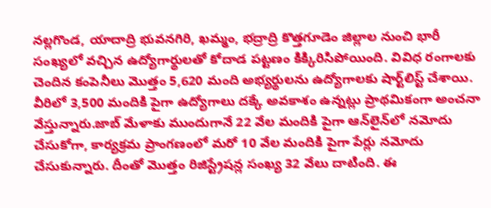నల్లగొండ, యాదాద్రి భువనగిరి, ఖమ్మం, భద్రాద్రి కొత్తగూడెం జిల్లాల నుంచి భారీ సంఖ్యలో వచ్చిన ఉద్యోగార్థులతో కోదాడ పట్టణం కిక్కిరిసిపోయింది. వివిధ రంగాలకు చెందిన కంపెనీలు మొత్తం 5,620 మంది అభ్యర్థులను ఉద్యోగాలకు షార్ట్‌లిస్ట్ చేశాయి. వీరిలో 3,500 మందికి పైగా ఉద్యోగాలు దక్కే అవకాశం ఉన్నట్లు ప్రాథమికంగా అంచనా వేస్తున్నారు.జాబ్ మేళాకు ముందుగానే 22 వేల మందికి పైగా ఆన్‌లైన్‌లో నమోదు చేసుకోగా, కార్యక్రమ ప్రాంగణంలో మరో 10 వేల మందికి పైగా పేర్లు నమోదు చేసుకున్నారు. దీంతో మొత్తం రిజిస్ట్రేషన్ల సంఖ్య 32 వేలు దాటింది. ఈ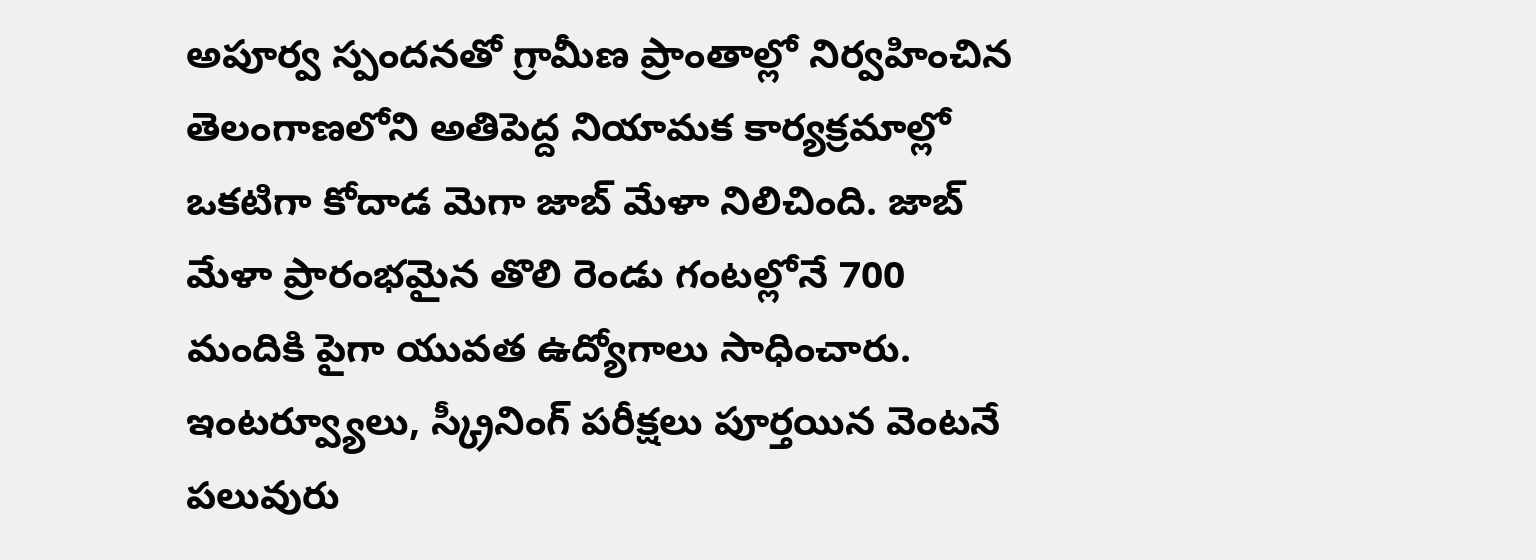అపూర్వ స్పందనతో గ్రామీణ ప్రాంతాల్లో నిర్వహించిన తెలంగాణలోని అతిపెద్ద నియామక కార్యక్రమాల్లో ఒకటిగా కోదాడ మెగా జాబ్ మేళా నిలిచింది. జాబ్ మేళా ప్రారంభమైన తొలి రెండు గంటల్లోనే 700 మందికి పైగా యువత ఉద్యోగాలు సాధించారు. ఇంటర్వ్యూలు, స్క్రీనింగ్ పరీక్షలు పూర్తయిన వెంటనే పలువురు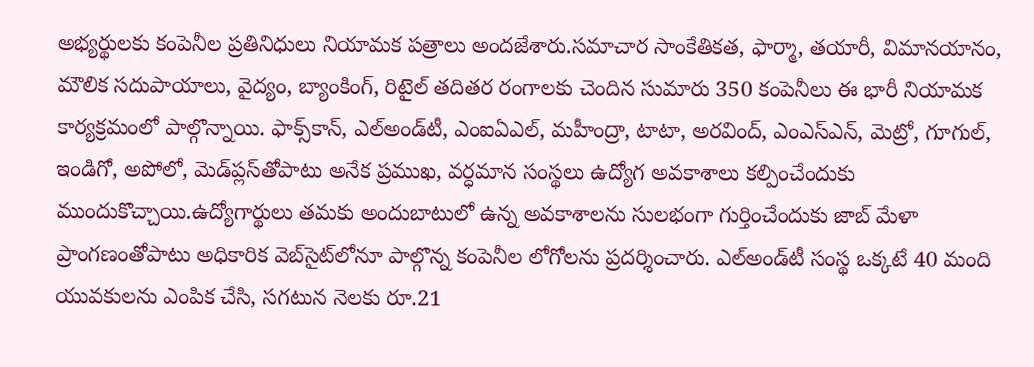అభ్యర్థులకు కంపెనీల ప్రతినిధులు నియామక పత్రాలు అందజేశారు.సమాచార సాంకేతికత, ఫార్మా, తయారీ, విమానయానం, మౌలిక సదుపాయాలు, వైద్యం, బ్యాంకింగ్‌, రిటైల్‌ తదితర రంగాలకు చెందిన సుమారు 350 కంపెనీలు ఈ భారీ నియామక కార్యక్రమంలో పాల్గొన్నాయి. ఫాక్స్‌కాన్‌, ఎల్‌అండ్‌టీ, ఎంఐఏఎల్‌, మహీంద్రా, టాటా, అరవింద్‌, ఎంఎస్‌ఎన్‌, మెట్రో, గూగుల్‌, ఇండిగో, అపోలో, మెడ్‌ప్లస్‌తోపాటు అనేక ప్రముఖ, వర్ధమాన సంస్థలు ఉద్యోగ అవకాశాలు కల్పించేందుకు ముందుకొచ్చాయి.ఉద్యోగార్థులు తమకు అందుబాటులో ఉన్న అవకాశాలను సులభంగా గుర్తించేందుకు జాబ్ మేళా ప్రాంగణంతోపాటు అధికారిక వెబ్‌సైట్‌లోనూ పాల్గొన్న కంపెనీల లోగోలను ప్రదర్శించారు. ఎల్‌అండ్‌టీ సంస్థ ఒక్కటే 40 మంది యువకులను ఎంపిక చేసి, సగటున నెలకు రూ.21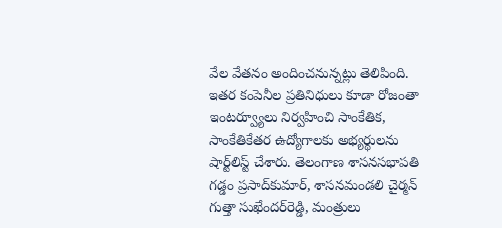వేల వేతనం అందించనున్నట్లు తెలిపింది. ఇతర కంపెనీల ప్రతినిధులు కూడా రోజంతా ఇంటర్వ్యూలు నిర్వహించి సాంకేతిక, సాంకేతికేతర ఉద్యోగాలకు అభ్యర్థులను షార్ట్‌లిస్ట్ చేశారు. తెలంగాణ శాసనసభాపతి గడ్డం ప్రసాద్‌కుమార్‌, శాసనమండలి చైర్మన్‌ గుత్తా సుఖేందర్‌రెడ్డి, మంత్రులు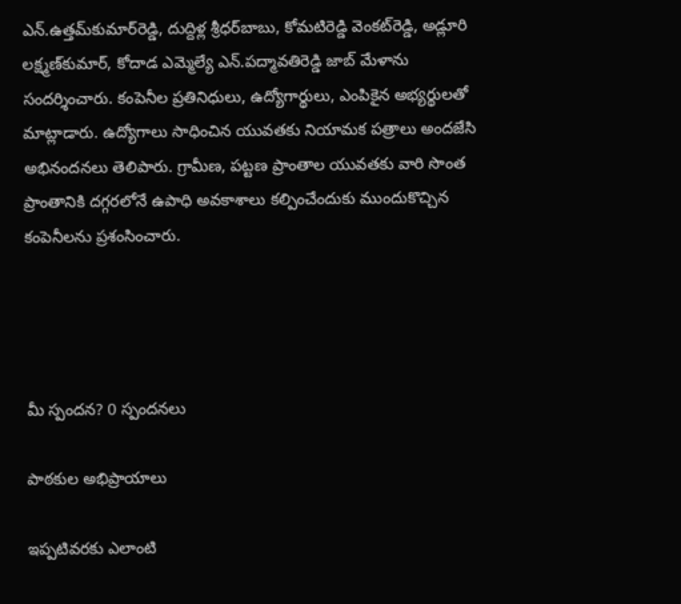ఎన్‌.ఉత్తమ్‌కుమార్‌రెడ్డి, దుద్దిళ్ల శ్రీధర్‌బాబు, కోమటిరెడ్డి వెంకట్‌రెడ్డి, అడ్లూరి లక్ష్మణ్‌కుమార్‌, కోదాడ ఎమ్మెల్యే ఎన్‌.పద్మావతిరెడ్డి జాబ్ మేళాను సందర్శించారు. కంపెనీల ప్రతినిధులు, ఉద్యోగార్థులు, ఎంపికైన అభ్యర్థులతో మాట్లాడారు. ఉద్యోగాలు సాధించిన యువతకు నియామక పత్రాలు అందజేసి అభినందనలు తెలిపారు. గ్రామీణ, పట్టణ ప్రాంతాల యువతకు వారి సొంత ప్రాంతానికి దగ్గరలోనే ఉపాధి అవకాశాలు కల్పించేందుకు ముందుకొచ్చిన కంపెనీలను ప్రశంసించారు.




మీ స్పందన? 0 స్పందనలు

పాఠకుల అభిప్రాయాలు

ఇప్పటివరకు ఎలాంటి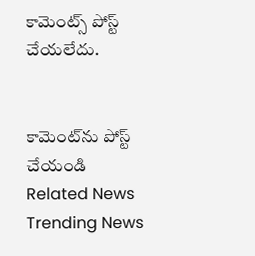కామెంట్స్ పోస్ట్ చేయలేదు.


కామెంట్‌ను పోస్ట్ చేయండి
Related News
Trending News